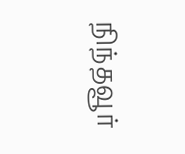நிந்தவூர்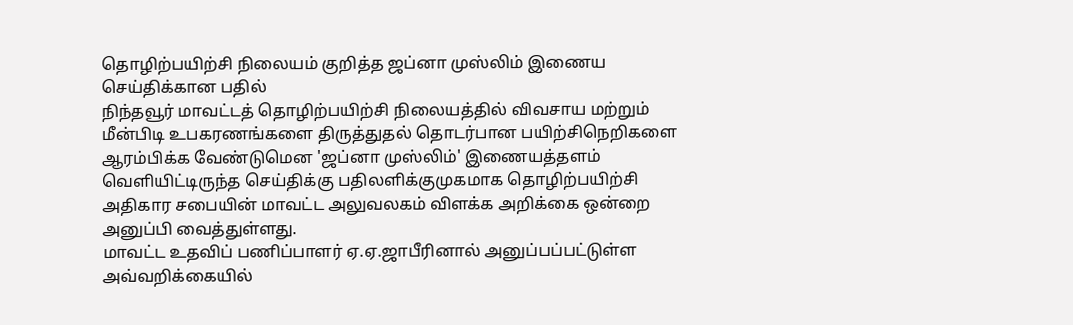தொழிற்பயிற்சி நிலையம் குறித்த ஜப்னா முஸ்லிம் இணைய செய்திக்கான பதில்
நிந்தவூர் மாவட்டத் தொழிற்பயிற்சி நிலையத்தில் விவசாய மற்றும் மீன்பிடி உபகரணங்களை திருத்துதல் தொடர்பான பயிற்சிநெறிகளை ஆரம்பிக்க வேண்டுமென 'ஜப்னா முஸ்லிம்' இணையத்தளம் வெளியிட்டிருந்த செய்திக்கு பதிலளிக்குமுகமாக தொழிற்பயிற்சி அதிகார சபையின் மாவட்ட அலுவலகம் விளக்க அறிக்கை ஒன்றை அனுப்பி வைத்துள்ளது.
மாவட்ட உதவிப் பணிப்பாளர் ஏ.ஏ.ஜாபீரினால் அனுப்பப்பட்டுள்ள அவ்வறிக்கையில்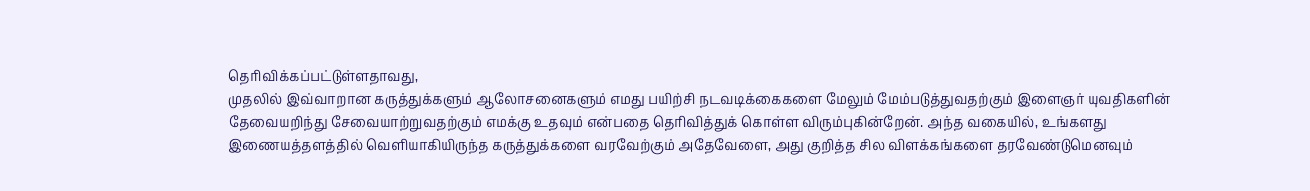தெரிவிக்கப்பட்டுள்ளதாவது,
முதலில் இவ்வாறான கருத்துக்களும் ஆலோசனைகளும் எமது பயிற்சி நடவடிக்கைகளை மேலும் மேம்படுத்துவதற்கும் இளைஞர் யுவதிகளின் தேவையறிந்து சேவையாற்றுவதற்கும் எமக்கு உதவும் என்பதை தெரிவித்துக் கொள்ள விரும்புகின்றேன். அந்த வகையில், உங்களது இணையத்தளத்தில் வெளியாகியிருந்த கருத்துக்களை வரவேற்கும் அதேவேளை, அது குறித்த சில விளக்கங்களை தரவேண்டுமெனவும்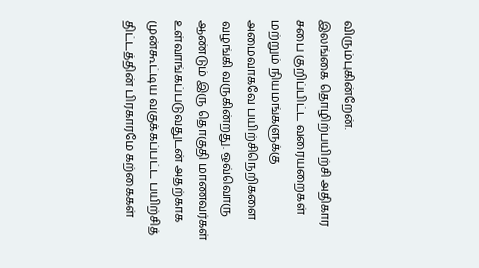விரும்புகின்றேன்.
இலங்கை தொழிற்பயிற்சி அதிகார சபை குறிப்பிட்ட வரையறைகள் மற்றும் நியமங்களுக்கு அமைவாகவே பயிற்சிநெறிகளை வழங்கி வருகின்றது. ஒவ்வொரு ஆண்டும் இரு தொகுதி மாணவர்கள் உள்வாங்கப்படுவதுடன் அதற்காக முன்கூட்டிய வகுக்கப்பட்ட பயிற்சித் திட்டத்தின் பிரகாரமே கற்கைகள்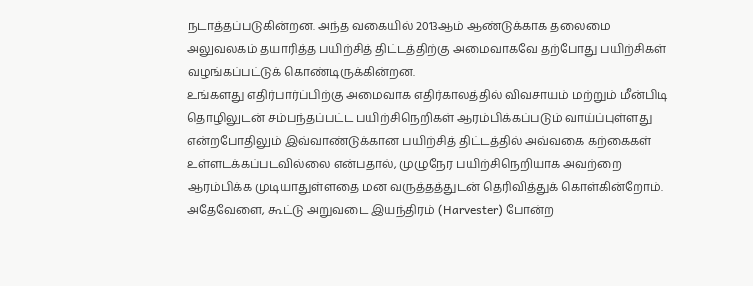நடாத்தப்படுகின்றன. அந்த வகையில் 2013ஆம் ஆண்டுக்காக தலைமை அலுவலகம் தயாரித்த பயிற்சித் திட்டத்திற்கு அமைவாகவே தற்போது பயிற்சிகள் வழங்கப்பட்டுக் கொண்டிருக்கின்றன.
உங்களது எதிர்பார்ப்பிற்கு அமைவாக எதிர்காலத்தில் விவசாயம் மற்றும் மீன்பிடி தொழிலுடன் சம்பந்தப்பட்ட பயிற்சிநெறிகள் ஆரம்பிக்கப்படும் வாய்ப்புள்ளது என்றபோதிலும் இவ்வாண்டுக்கான பயிற்சித் திட்டத்தில் அவ்வகை கற்கைகள் உள்ளடக்கப்படவில்லை என்பதால், முழுநேர பயிற்சிநெறியாக அவற்றை ஆரம்பிக்க முடியாதுள்ளதை மன வருத்தத்துடன் தெரிவித்துக் கொள்கின்றோம்.
அதேவேளை, கூட்டு அறுவடை இயந்திரம் (Harvester) போன்ற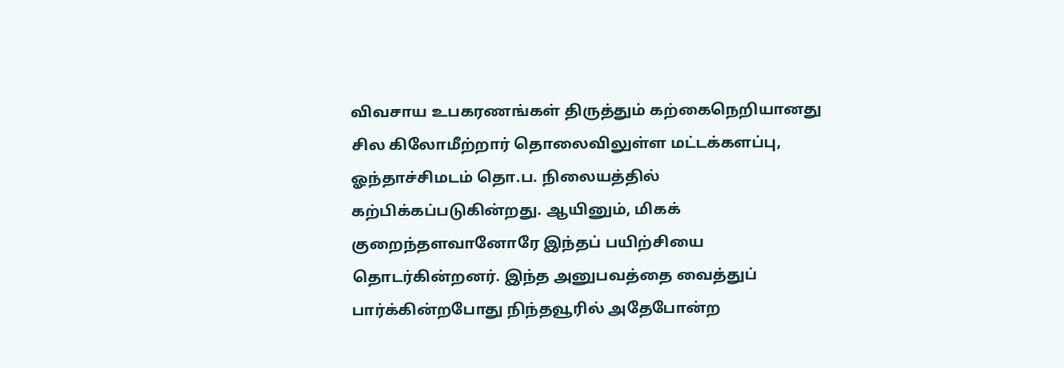விவசாய உபகரணங்கள் திருத்தும் கற்கைநெறியானது சில கிலோமீற்றார் தொலைவிலுள்ள மட்டக்களப்பு, ஓந்தாச்சிமடம் தொ.ப. நிலையத்தில் கற்பிக்கப்படுகின்றது. ஆயினும், மிகக் குறைந்தளவானோரே இந்தப் பயிற்சியை தொடர்கின்றனர். இந்த அனுபவத்தை வைத்துப் பார்க்கின்றபோது நிந்தவூரில் அதேபோன்ற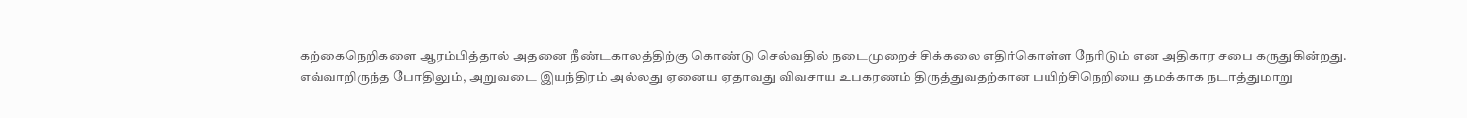கற்கைநெறிகளை ஆரம்பித்தால் அதனை நீண்டகாலத்திற்கு கொண்டு செல்வதில் நடைமுறைச் சிக்கலை எதிர்கொள்ள நேரிடும் என அதிகார சபை கருதுகின்றது.
எவ்வாறிருந்த போதிலும், அறுவடை இயந்திரம் அல்லது ஏனைய ஏதாவது விவசாய உபகரணம் திருத்துவதற்கான பயிற்சிநெறியை தமக்காக நடாத்துமாறு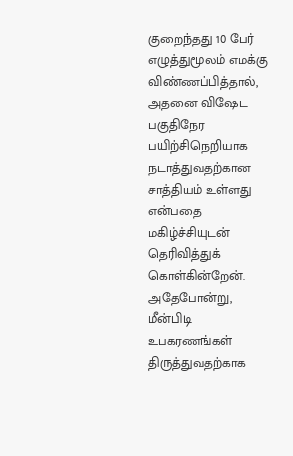குறைந்தது 10 பேர் எழுத்துமூலம் எமக்கு விண்ணப்பித்தால், அதனை விஷேட பகுதிநேர பயிற்சிநெறியாக நடாத்துவதற்கான சாத்தியம் உள்ளது என்பதை மகிழ்ச்சியுடன் தெரிவித்துக் கொள்கின்றேன்.
அதேபோன்று, மீன்பிடி உபகரணங்கள் திருத்துவதற்காக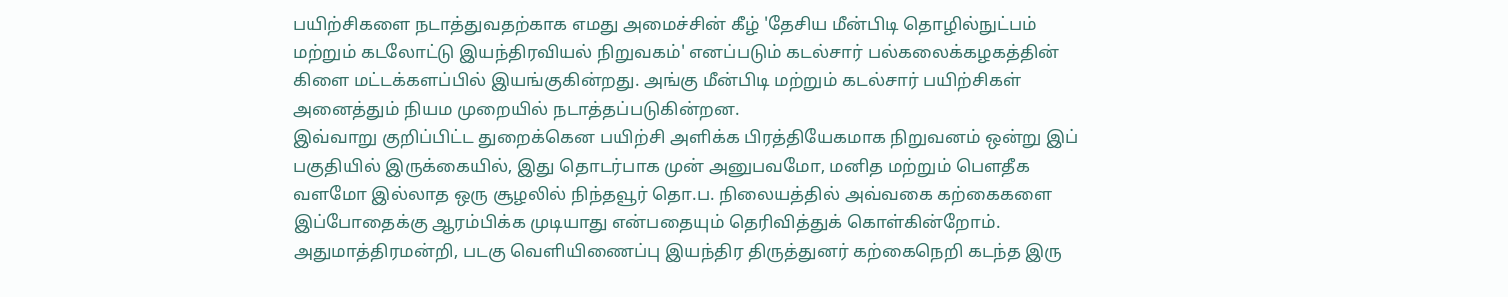பயிற்சிகளை நடாத்துவதற்காக எமது அமைச்சின் கீழ் 'தேசிய மீன்பிடி தொழில்நுட்பம் மற்றும் கடலோட்டு இயந்திரவியல் நிறுவகம்' எனப்படும் கடல்சார் பல்கலைக்கழகத்தின் கிளை மட்டக்களப்பில் இயங்குகின்றது. அங்கு மீன்பிடி மற்றும் கடல்சார் பயிற்சிகள் அனைத்தும் நியம முறையில் நடாத்தப்படுகின்றன.
இவ்வாறு குறிப்பிட்ட துறைக்கென பயிற்சி அளிக்க பிரத்தியேகமாக நிறுவனம் ஒன்று இப் பகுதியில் இருக்கையில், இது தொடர்பாக முன் அனுபவமோ, மனித மற்றும் பௌதீக வளமோ இல்லாத ஒரு சூழலில் நிந்தவூர் தொ.ப. நிலையத்தில் அவ்வகை கற்கைகளை இப்போதைக்கு ஆரம்பிக்க முடியாது என்பதையும் தெரிவித்துக் கொள்கின்றோம்.
அதுமாத்திரமன்றி, படகு வெளியிணைப்பு இயந்திர திருத்துனர் கற்கைநெறி கடந்த இரு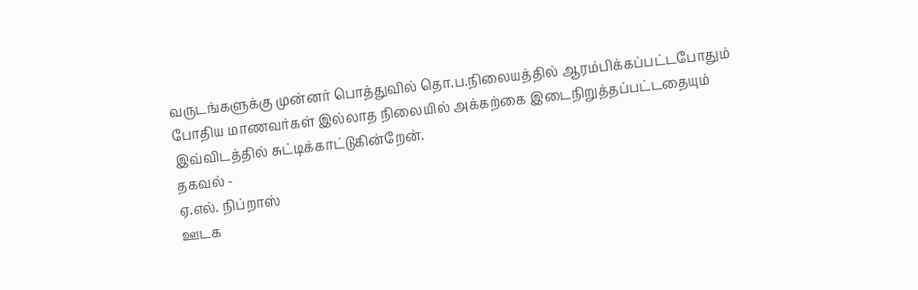வருடங்களுக்கு முன்னர் பொத்துவில் தொ.ப.நிலையத்தில் ஆரம்பிக்கப்பட்டபோதும் போதிய மாணவர்கள் இல்லாத நிலையில் அக்கற்கை இடைநிறுத்தப்பட்டதையும் இவ்விடத்தில் சுட்டிக்காட்டுகின்றேன்.
தகவல் -
ஏ.எல். நிப்றாஸ்
ஊடக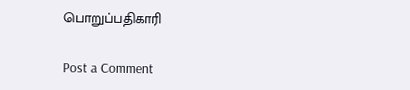பொறுப்பதிகாரி

Post a Comment